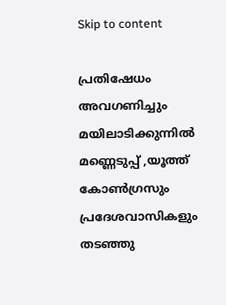Skip to content

പ്രതിഷേധം അവഗണിച്ചും മയിലാടിക്കുന്നിൽ മണ്ണെടുപ്പ് ,യൂത്ത് കോൺഗ്രസും പ്രദേശവാസികളും തടഞ്ഞു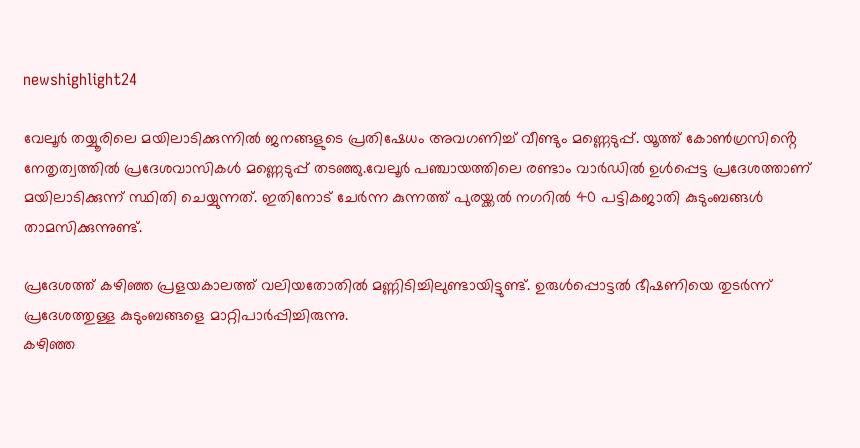newshighlight24

വേലൂർ തയ്യൂരിലെ മയിലാടിക്കുന്നിൽ ജനങ്ങളുടെ പ്രതിഷേധം അവഗണിച്ച് വീണ്ടും മണ്ണെടുപ്പ്. യൂത്ത് കോൺഗ്രസിൻ്റെ നേതൃത്വത്തിൽ പ്രദേശവാസികൾ മണ്ണെടുപ്പ് തടഞ്ഞു.വേലൂർ പഞ്ചായത്തിലെ രണ്ടാം വാർഡിൽ ഉൾപ്പെട്ട പ്രദേശത്താണ് മയിലാടിക്കുന്ന് സ്ഥിതി ചെയ്യുന്നത്. ഇതിനോട് ചേർന്ന കുന്നത്ത് പുരയ്ക്കൽ നഗറിൽ 40 പട്ടികജാതി കുടുംബങ്ങൾ താമസിക്കുന്നുണ്ട്.

പ്രദേശത്ത് കഴിഞ്ഞ പ്രളയകാലത്ത് വലിയതോതിൽ മണ്ണിടിച്ചിലുണ്ടായിട്ടുണ്ട്. ഉരുൾപ്പൊട്ടൽ ഭീഷണിയെ തുടർന്ന് പ്രദേശത്തുള്ള കുടുംബങ്ങളെ മാറ്റിപാർപ്പിച്ചിരുന്നു.
കഴിഞ്ഞ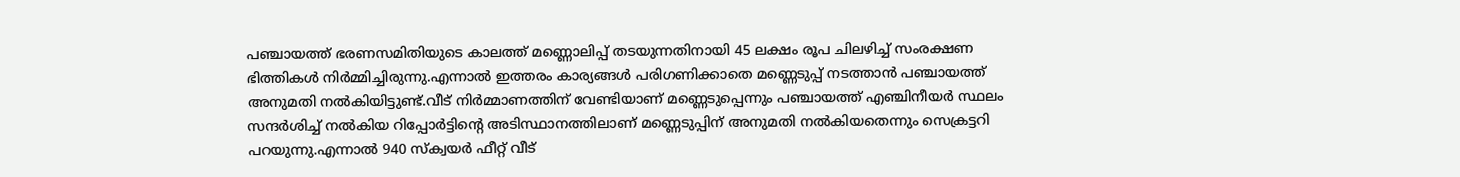പഞ്ചായത്ത് ഭരണസമിതിയുടെ കാലത്ത് മണ്ണൊലിപ്പ് തടയുന്നതിനായി 45 ലക്ഷം രൂപ ചിലഴിച്ച് സംരക്ഷണ ഭിത്തികൾ നിർമ്മിച്ചിരുന്നു.എന്നാൽ ഇത്തരം കാര്യങ്ങൾ പരിഗണിക്കാതെ മണ്ണെടുപ്പ് നടത്താൻ പഞ്ചായത്ത് അനുമതി നൽകിയിട്ടുണ്ട്.വീട് നിർമ്മാണത്തിന് വേണ്ടിയാണ് മണ്ണെടുപ്പെന്നും പഞ്ചായത്ത് എഞ്ചിനീയർ സ്ഥലം സന്ദർശിച്ച് നൽകിയ റിപ്പോർട്ടിൻ്റെ അടിസ്ഥാനത്തിലാണ് മണ്ണെടുപ്പിന് അനുമതി നൽകിയതെന്നും സെക്രട്ടറി പറയുന്നു.എന്നാൽ 940 സ്ക്വയർ ഫീറ്റ് വീട്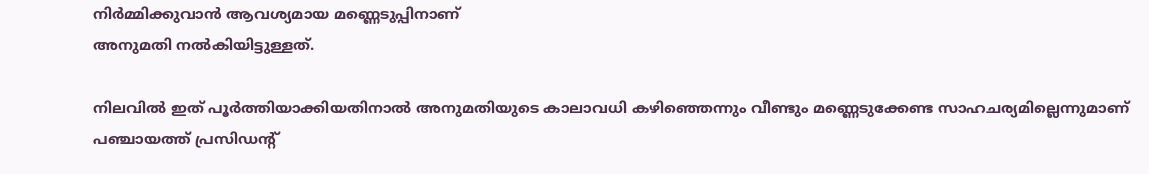നിർമ്മിക്കുവാൻ ആവശ്യമായ മണ്ണെടുപ്പിനാണ്
അനുമതി നൽകിയിട്ടുള്ളത്.

നിലവിൽ ഇത് പൂർത്തിയാക്കിയതിനാൽ അനുമതിയുടെ കാലാവധി കഴിഞ്ഞെന്നും വീണ്ടും മണ്ണെടുക്കേണ്ട സാഹചര്യമില്ലെന്നുമാണ് പഞ്ചായത്ത് പ്രസിഡൻ്റ്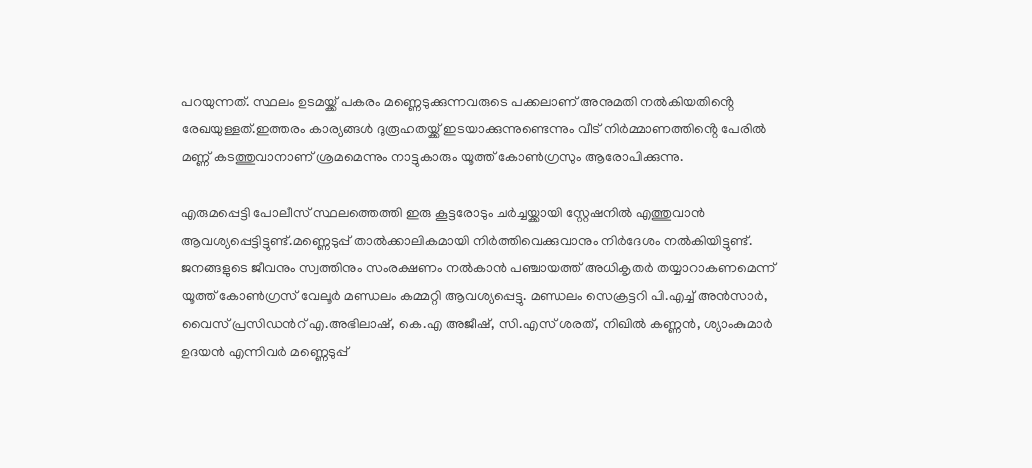പറയുന്നത്. സ്ഥലം ഉടമയ്ക്ക് പകരം മണ്ണെടുക്കുന്നവരുടെ പക്കലാണ് അനുമതി നൽകിയതിൻ്റെ രേഖയുള്ളത്.ഇത്തരം കാര്യങ്ങൾ ദുരൂഹതയ്ക്ക് ഇടയാക്കുന്നുണ്ടെന്നും വീട് നിർമ്മാണത്തിൻ്റെ പേരിൽ മണ്ണ് കടത്തുവാനാണ് ശ്രമമെന്നും നാട്ടുകാരും യൂത്ത് കോൺഗ്രസും ആരോപിക്കുന്നു.

എരുമപ്പെട്ടി പോലീസ് സ്ഥലത്തെത്തി ഇരു കൂട്ടരോടും ചർച്ചയ്ക്കായി സ്റ്റേഷനിൽ എത്തുവാൻ ആവശ്യപ്പെട്ടിട്ടുണ്ട്.മണ്ണെടുപ്പ് താൽക്കാലികമായി നിർത്തിവെക്കുവാനും നിർദേശം നൽകിയിട്ടുണ്ട്. ജനങ്ങളുടെ ജീവനും സ്വത്തിനും സംരക്ഷണം നൽകാൻ പഞ്ചായത്ത് അധികൃതർ തയ്യാറാകണമെന്ന് യൂത്ത് കോൺഗ്രസ് വേലൂർ മണ്ഡലം കമ്മറ്റി ആവശ്യപ്പെട്ടു. മണ്ഡലം സെക്രട്ടറി പി.എച്ച് അൻസാർ, വൈസ് പ്രസിഡൻറ് എ.അഭിലാഷ്, കെ.എ അജീഷ്, സി.എസ് ശരത്, നിഖിൽ കണ്ണൻ, ശ്യാംകുമാർ ഉദയൻ എന്നിവർ മണ്ണെടുപ്പ്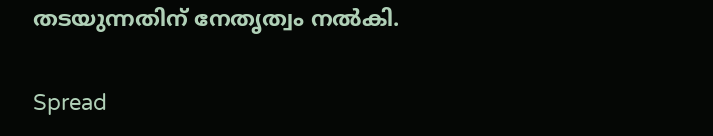തടയുന്നതിന് നേതൃത്വം നൽകി.

Spread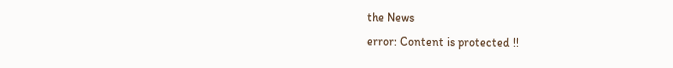the News
error: Content is protected !!